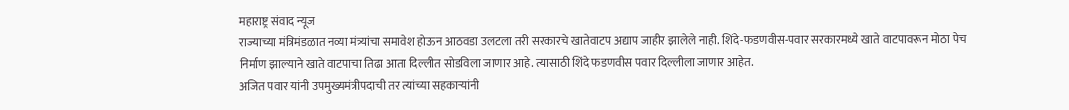महाराष्ट्र संवाद न्यूज
राज्याच्या मंत्रिमंडळात नव्या मंत्र्यांचा समावेश होऊन आठवडा उलटला तरी सरकारचे खातेवाटप अद्याप जाहीर झालेले नाही. शिंदे-फडणवीस-पवार सरकारमध्ये खाते वाटपावरून मोठा पेच निर्माण झाल्याने खाते वाटपाचा तिढा आता दिल्लीत सोडविला जाणार आहे. त्यासाठी शिंदे फडणवीस पवार दिल्लीला जाणार आहेत.
अजित पवार यांनी उपमुख्यमंत्रीपदाची तर त्यांच्या सहकाऱ्यांनी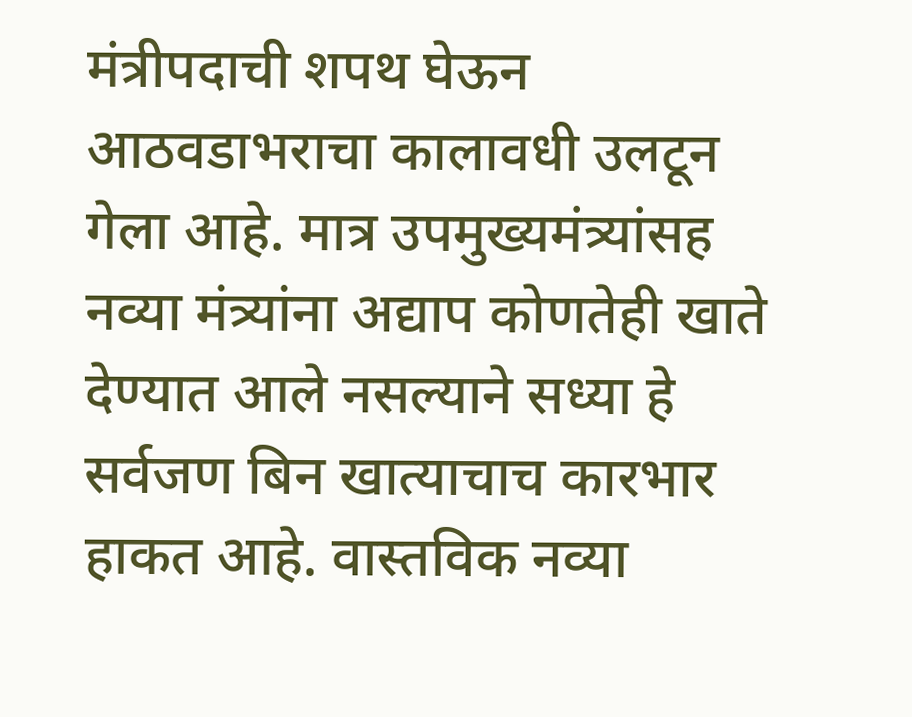मंत्रीपदाची शपथ घेऊन आठवडाभराचा कालावधी उलटून गेला आहे. मात्र उपमुख्यमंत्र्यांसह नव्या मंत्र्यांना अद्याप कोणतेही खाते देण्यात आले नसल्याने सध्या हे सर्वजण बिन खात्याचाच कारभार हाकत आहे. वास्तविक नव्या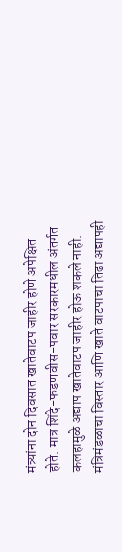मंत्र्यांना दोन दिवसात खातेवाटप जाहीर होणे अपेक्षित होते. मात्र शिंदे-फडणवीस-पवार सरकारमधील अंतर्गत कलहामुळे अद्याप खातेवाटप जाहीर होऊ शकले नाही.
मंत्रिमंडळाचा विस्तार आणि खाते वाटपाचा तिढा अद्यापही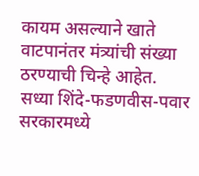कायम असल्याने खाते वाटपानंतर मंत्र्यांची संख्या ठरण्याची चिन्हे आहेत.
सध्या शिंदे-फडणवीस-पवार सरकारमध्ये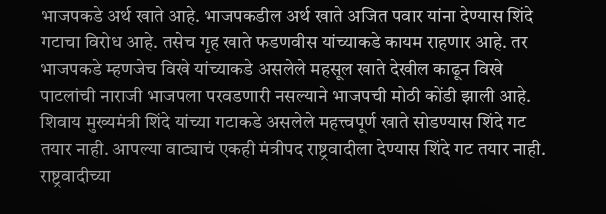भाजपकडे अर्थ खाते आहे. भाजपकडील अर्थ खाते अजित पवार यांना देण्यास शिंदे गटाचा विरोध आहे. तसेच गृह खाते फडणवीस यांच्याकडे कायम राहणार आहे. तर भाजपकडे म्हणजेच विखे यांच्याकडे असलेले महसूल खाते देखील काढून विखे पाटलांची नाराजी भाजपला परवडणारी नसल्याने भाजपची मोठी कोंडी झाली आहे. शिवाय मुख्यमंत्री शिंदे यांच्या गटाकडे असलेले महत्त्वपूर्ण खाते सोडण्यास शिंदे गट तयार नाही. आपल्या वाट्याचं एकही मंत्रीपद राष्ट्रवादीला देण्यास शिंदे गट तयार नाही. राष्ट्रवादीच्या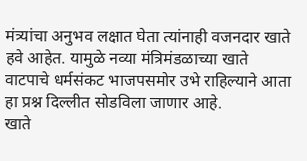मंत्र्यांचा अनुभव लक्षात घेता त्यांनाही वजनदार खाते हवे आहेत. यामुळे नव्या मंत्रिमंडळाच्या खाते वाटपाचे धर्मसंकट भाजपसमोर उभे राहिल्याने आता हा प्रश्न दिल्लीत सोडविला जाणार आहे.
खाते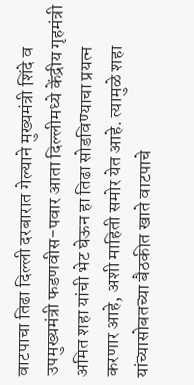वाटपाचा तिढा दिल्ली दरबारात गेल्याने मुख्यमंत्री शिंदे व उपमुख्यमंत्री फडणवीस-पवार आता दिल्लीमध्ये केंद्रीय गृहमंत्री अमित शहा यांची भेट घेऊन हा तिढा सोडविण्याचा प्रयत्न करणार आहे, अशी माहिती समोर येत आहे. त्यामुळे शहा यांच्यासोबतच्या बैठकीत खाते वाटपाचे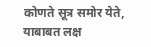कोणते सूत्र समोर येते, याबाबत लक्ष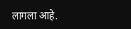लागला आहे.